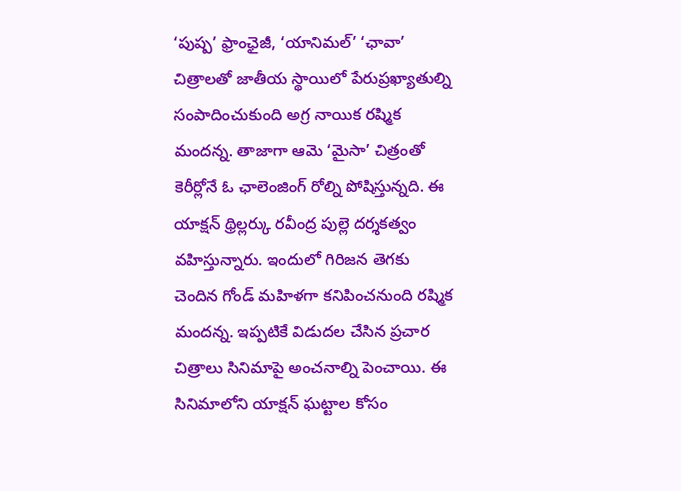‘పుష్ప’ ఫ్రాంఛైజీ, ‘యానిమల్’ ‘ఛావా’ చిత్రాలతో జాతీయ స్థాయిలో పేరుప్రఖ్యాతుల్ని సంపాదించుకుంది అగ్ర నాయిక రష్మిక మందన్న. తాజాగా ఆమె ‘మైసా’ చిత్రంతో కెరీర్లోనే ఓ ఛాలెంజింగ్ రోల్ని పోషిస్తున్నది. ఈ యాక్షన్ థ్రిల్లర్కు రవీంద్ర పుల్లె దర్శకత్వం వహిస్తున్నారు. ఇందులో గిరిజన తెగకు చెందిన గోండ్ మహిళగా కనిపించనుంది రష్మిక మందన్న. ఇప్పటికే విడుదల చేసిన ప్రచార చిత్రాలు సినిమాపై అంచనాల్ని పెంచాయి. ఈ సినిమాలోని యాక్షన్ ఘట్టాల కోసం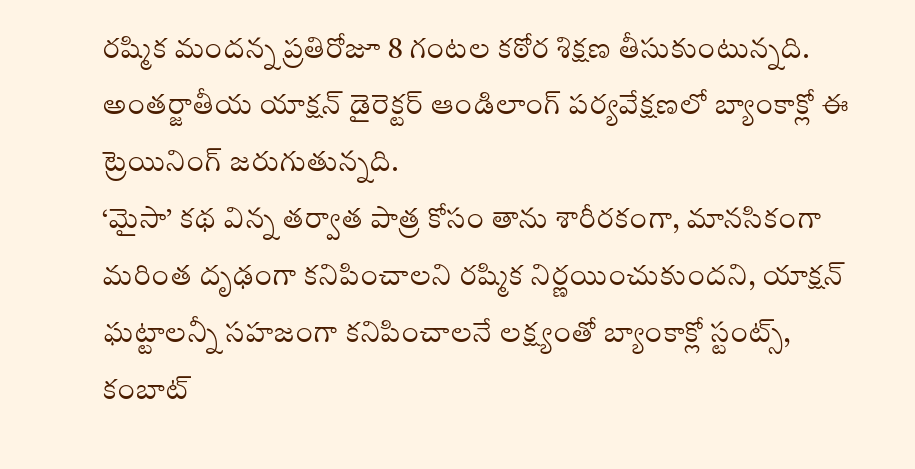రష్మిక మందన్న ప్రతిరోజూ 8 గంటల కఠోర శిక్షణ తీసుకుంటున్నది. అంతర్జాతీయ యాక్షన్ డైరెక్టర్ ఆండిలాంగ్ పర్యవేక్షణలో బ్యాంకాక్లో ఈ ట్రెయినింగ్ జరుగుతున్నది.
‘మైసా’ కథ విన్న తర్వాత పాత్ర కోసం తాను శారీరకంగా, మానసికంగా మరింత దృఢంగా కనిపించాలని రష్మిక నిర్ణయించుకుందని, యాక్షన్ ఘట్టాలన్నీ సహజంగా కనిపించాలనే లక్ష్యంతో బ్యాంకాక్లో స్టంట్స్, కంబాట్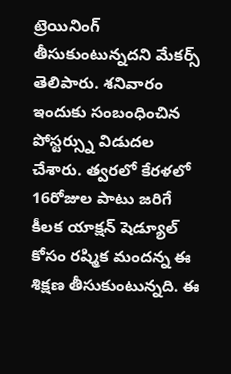ట్రెయినింగ్ తీసుకుంటున్నదని మేకర్స్ తెలిపారు. శనివారం ఇందుకు సంబంధించిన పోస్టర్స్ను విడుదల చేశారు. త్వరలో కేరళలో 16రోజుల పాటు జరిగే కీలక యాక్షన్ షెడ్యూల్ కోసం రష్మిక మందన్న ఈ శిక్షణ తీసుకుంటున్నది. ఈ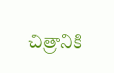చిత్రానికి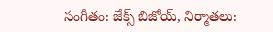సంగీతం: జేక్స్ బిజోయ్, నిర్మాతలు: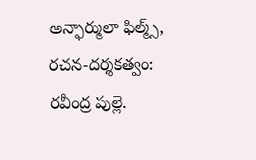అన్ఫార్ములా ఫిల్మ్స్, రచన-దర్శకత్వం: రవీంద్ర పుల్లె.